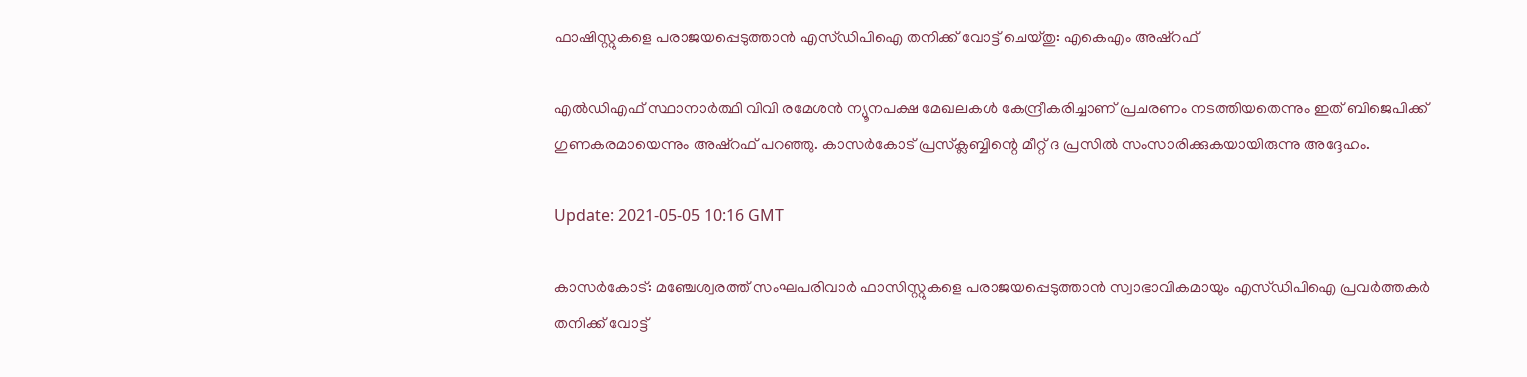ഫാഷിസ്റ്റുകളെ പരാജയപ്പെടുത്താന്‍ എസ്ഡിപിഐ തനിക്ക് വോട്ട് ചെയ്തു: എകെഎം അഷ്‌റഫ്

എല്‍ഡിഎഫ് സ്ഥാനാര്‍ത്ഥി വിവി രമേശന്‍ ന്യൂനപക്ഷ മേഖലകള്‍ കേന്ദ്രീകരിച്ചാണ് പ്രചരണം നടത്തിയതെന്നും ഇത് ബിജെപിക്ക് ഗുണകരമായെന്നും അഷ്‌റഫ് പറഞ്ഞു. കാസര്‍കോട് പ്രസ്‌ക്ലബ്ബിന്റെ മീറ്റ് ദ പ്രസില്‍ സംസാരിക്കുകയായിരുന്നു അദ്ദേഹം.

Update: 2021-05-05 10:16 GMT

കാസര്‍കോട്: മഞ്ചേശ്വരത്ത് സംഘപരിവാര്‍ ഫാസിസ്റ്റുകളെ പരാജയപ്പെടുത്താന്‍ സ്വാഭാവികമായും എസ്ഡിപിഐ പ്രവര്‍ത്തകര്‍ തനിക്ക് വോട്ട്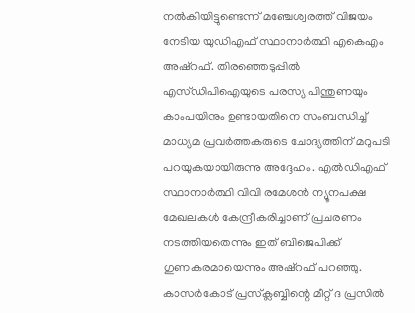നല്‍കിയിട്ടുണ്ടെന്ന് മഞ്ചേശ്വരത്ത് വിജയം നേടിയ യുഡിഎഫ് സ്ഥാനാര്‍ത്ഥി എകെഎം അഷ്‌റഫ്. തിരഞ്ഞെടുപ്പില്‍ എസ്ഡിപിഐയുടെ പരസ്യ പിന്തുണയും കാംപയിനും ഉണ്ടായതിനെ സംബന്ധിച്ച് മാധ്യമ പ്രവര്‍ത്തകരുടെ ചോദ്യത്തിന് മറുപടി പറയുകയായിരുന്നു അദ്ദേഹം. എല്‍ഡിഎഫ് സ്ഥാനാര്‍ത്ഥി വിവി രമേശന്‍ ന്യൂനപക്ഷ മേഖലകള്‍ കേന്ദ്രീകരിച്ചാണ് പ്രചരണം നടത്തിയതെന്നും ഇത് ബിജെപിക്ക് ഗുണകരമായെന്നും അഷ്‌റഫ് പറഞ്ഞു. കാസര്‍കോട് പ്രസ്‌ക്ലബ്ബിന്റെ മീറ്റ് ദ പ്രസില്‍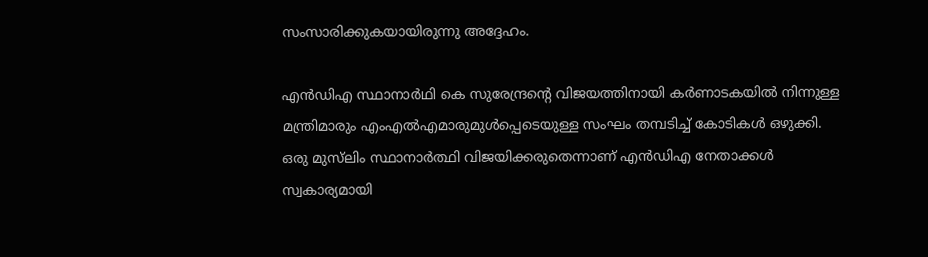സംസാരിക്കുകയായിരുന്നു അദ്ദേഹം.

എന്‍ഡിഎ സ്ഥാനാര്‍ഥി കെ സുരേന്ദ്രന്റെ വിജയത്തിനായി കര്‍ണാടകയില്‍ നിന്നുള്ള മന്ത്രിമാരും എംഎല്‍എമാരുമുള്‍പ്പെടെയുള്ള സംഘം തമ്പടിച്ച് കോടികള്‍ ഒഴുക്കി. ഒരു മുസ്‌ലിം സ്ഥാനാര്‍ത്ഥി വിജയിക്കരുതെന്നാണ് എന്‍ഡിഎ നേതാക്കള്‍ സ്വകാര്യമായി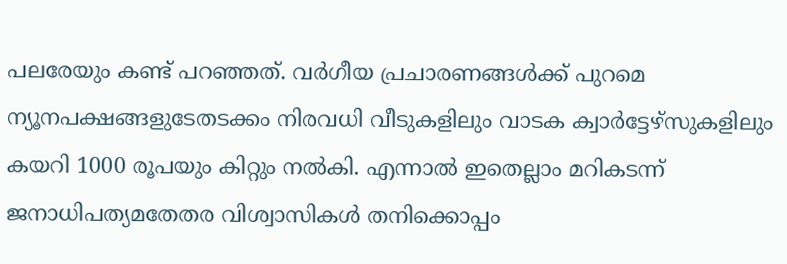പലരേയും കണ്ട് പറഞ്ഞത്. വര്‍ഗീയ പ്രചാരണങ്ങള്‍ക്ക് പുറമെ ന്യൂനപക്ഷങ്ങളുടേതടക്കം നിരവധി വീടുകളിലും വാടക ക്വാര്‍ട്ടേഴ്‌സുകളിലും കയറി 1000 രൂപയും കിറ്റും നല്‍കി. എന്നാല്‍ ഇതെല്ലാം മറികടന്ന് ജനാധിപത്യമതേതര വിശ്വാസികള്‍ തനിക്കൊപ്പം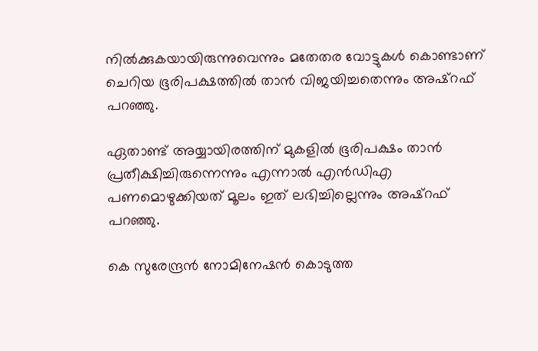നില്‍ക്കുകയായിരുന്നുവെന്നും മതേതര വോട്ടുകള്‍ കൊണ്ടാണ് ചെറിയ ഭൂരിപക്ഷത്തില്‍ താന്‍ വിജയിച്ചതെന്നും അഷ്‌റഫ് പറഞ്ഞു.

ഏതാണ്ട് അയ്യായിരത്തിന് മുകളില്‍ ഭൂരിപക്ഷം താന്‍ പ്രതീക്ഷിച്ചിരുന്നെന്നും എന്നാല്‍ എന്‍ഡിഎ പണമൊഴുക്കിയത് മൂലം ഇത് ലഭിച്ചില്ലെന്നും അഷ്‌റഫ് പറഞ്ഞു.

കെ സുരേന്ദ്രന്‍ നോമിനേഷന്‍ കൊടുത്ത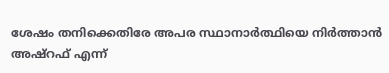ശേഷം തനിക്കെതിരേ അപര സ്ഥാനാര്‍ത്ഥിയെ നിര്‍ത്താന്‍ അഷ്‌റഫ് എന്ന്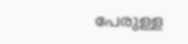പേരുള്ള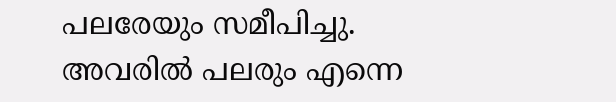പലരേയും സമീപിച്ചു. അവരില്‍ പലരും എന്നെ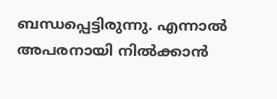ബന്ധപ്പെട്ടിരുന്നു. എന്നാല്‍ അപരനായി നില്‍ക്കാന്‍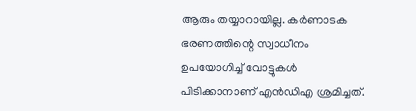ആരും തയ്യാറായില്ല. കര്‍ണാടക ഭരണത്തിന്റെ സ്വാധീനം ഉപയോഗിച്ച് വോട്ടുകള്‍ പിടിക്കാനാണ് എന്‍ഡിഎ ശ്രമിച്ചത്.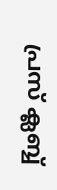പ്രസ് ക്ലബ്ബ്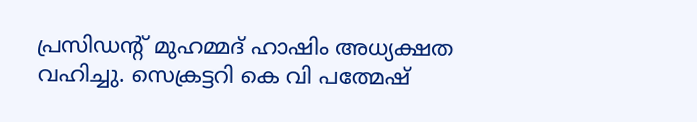പ്രസിഡന്റ് മുഹമ്മദ് ഹാഷിം അധ്യക്ഷത വഹിച്ചു. സെക്രട്ടറി കെ വി പത്മേഷ്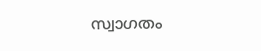സ്വാഗതം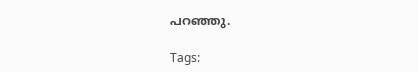പറഞ്ഞു.

Tags: